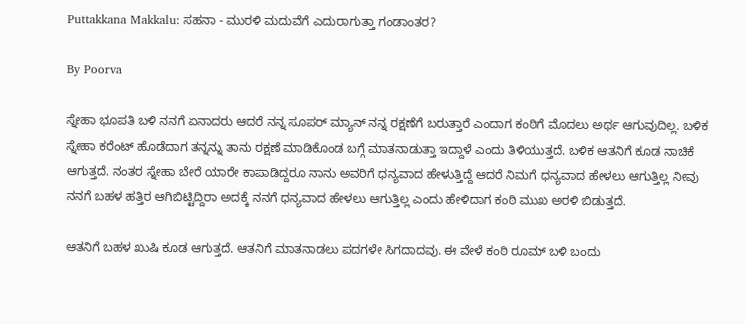Puttakkana Makkalu: ಸಹನಾ - ಮುರಳಿ ಮದುವೆಗೆ ಎದುರಾಗುತ್ತಾ ಗಂಡಾಂತರ?

By Poorva

ಸ್ನೇಹಾ ಭೂಪತಿ ಬಳಿ ನನಗೆ ಏನಾದರು ಆದರೆ ನನ್ನ ಸೂಪರ್ ಮ್ಯಾನ್ ನನ್ನ ರಕ್ಷಣೆಗೆ ಬರುತ್ತಾರೆ ಎಂದಾಗ ಕಂಠಿಗೆ ಮೊದಲು ಅರ್ಥ ಆಗುವುದಿಲ್ಲ. ಬಳಿಕ ಸ್ನೇಹಾ ಕರೆಂಟ್ ಹೊಡೆದಾಗ ತನ್ನನ್ನು ತಾನು ರಕ್ಷಣೆ ಮಾಡಿಕೊಂಡ ಬಗ್ಗೆ ಮಾತನಾಡುತ್ತಾ ಇದ್ದಾಳೆ ಎಂದು ತಿಳಿಯುತ್ತದೆ. ಬಳಿಕ ಆತನಿಗೆ ಕೂಡ ನಾಚಿಕೆ ಆಗುತ್ತದೆ. ನಂತರ ಸ್ನೇಹಾ ಬೇರೆ ಯಾರೇ ಕಾಪಾಡಿದ್ದರೂ ನಾನು ಅವರಿಗೆ ಧನ್ಯವಾದ ಹೇಳುತ್ತಿದ್ದೆ ಆದರೆ ನಿಮಗೆ ಧನ್ಯವಾದ ಹೇಳಲು ಆಗುತ್ತಿಲ್ಲ ನೀವು ನನಗೆ ಬಹಳ ಹತ್ತಿರ ಆಗಿಬಿಟ್ಟಿದ್ದಿರಾ ಅದಕ್ಕೆ ನನಗೆ ಧನ್ಯವಾದ ಹೇಳಲು ಆಗುತ್ತಿಲ್ಲ ಎಂದು ಹೇಳಿದಾಗ ಕಂಠಿ ಮುಖ ಅರಳಿ ಬಿಡುತ್ತದೆ.

ಆತನಿಗೆ ಬಹಳ ಖುಷಿ ಕೂಡ ಆಗುತ್ತದೆ. ಆತನಿಗೆ ಮಾತನಾಡಲು ಪದಗಳೇ ಸಿಗದಾದವು. ಈ ವೇಳೆ ಕಂಠಿ ರೂಮ್ ಬಳಿ ಬಂದು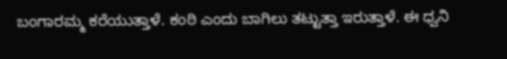ಬಂಗಾರಮ್ಮ ಕರೆಯುತ್ತಾಳೆ. ಕಂಠಿ ಎಂದು ಬಾಗಿಲು ತಟ್ಟುತ್ತಾ ಇರುತ್ತಾಳೆ. ಈ ಧ್ವನಿ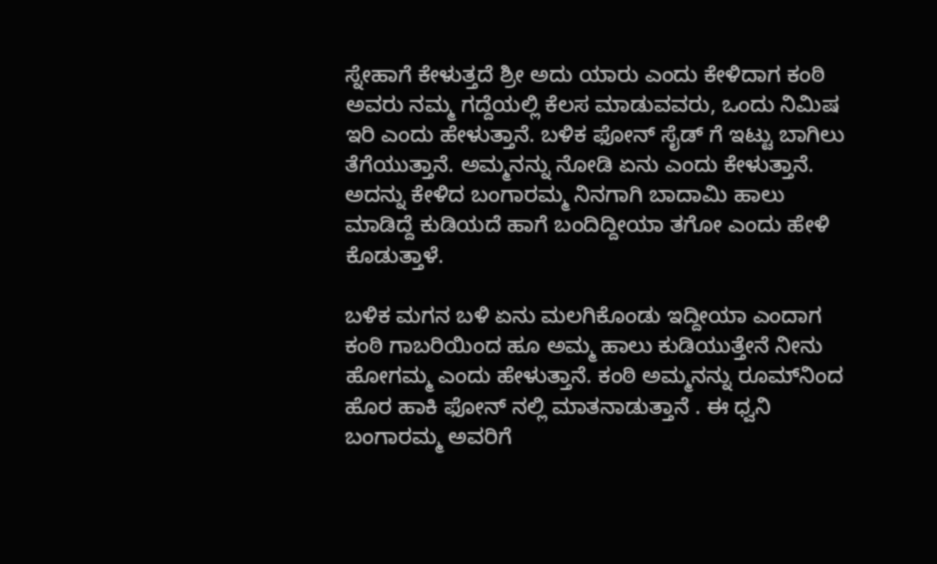ಸ್ನೇಹಾಗೆ ಕೇಳುತ್ತದೆ ಶ್ರೀ ಅದು ಯಾರು ಎಂದು ಕೇಳಿದಾಗ ಕಂಠಿ ಅವರು ನಮ್ಮ ಗದ್ದೆಯಲ್ಲಿ ಕೆಲಸ ಮಾಡುವವರು, ಒಂದು ನಿಮಿಷ ಇರಿ ಎಂದು ಹೇಳುತ್ತಾನೆ. ಬಳಿಕ ಫೋನ್ ಸೈಡ್ ಗೆ ಇಟ್ಟು ಬಾಗಿಲು ತೆಗೆಯುತ್ತಾನೆ. ಅಮ್ಮನನ್ನು ನೋಡಿ ಏನು ಎಂದು ಕೇಳುತ್ತಾನೆ. ಅದನ್ನು ಕೇಳಿದ ಬಂಗಾರಮ್ಮ ನಿನಗಾಗಿ ಬಾದಾಮಿ ಹಾಲು ಮಾಡಿದ್ದೆ ಕುಡಿಯದೆ ಹಾಗೆ ಬಂದಿದ್ದೀಯಾ ತಗೋ ಎಂದು ಹೇಳಿ ಕೊಡುತ್ತಾಳೆ.

ಬಳಿಕ ಮಗನ ಬಳಿ ಏನು ಮಲಗಿಕೊಂಡು ಇದ್ದೀಯಾ ಎಂದಾಗ ಕಂಠಿ ಗಾಬರಿಯಿಂದ ಹೂ ಅಮ್ಮ ಹಾಲು ಕುಡಿಯುತ್ತೇನೆ ನೀನು ಹೋಗಮ್ಮ ಎಂದು ಹೇಳುತ್ತಾನೆ. ಕಂಠಿ ಅಮ್ಮನನ್ನು ರೂಮ್‌ನಿಂದ ಹೊರ ಹಾಕಿ ಫೋನ್ ನಲ್ಲಿ ಮಾತನಾಡುತ್ತಾನೆ . ಈ ಧ್ವನಿ ಬಂಗಾರಮ್ಮ ಅವರಿಗೆ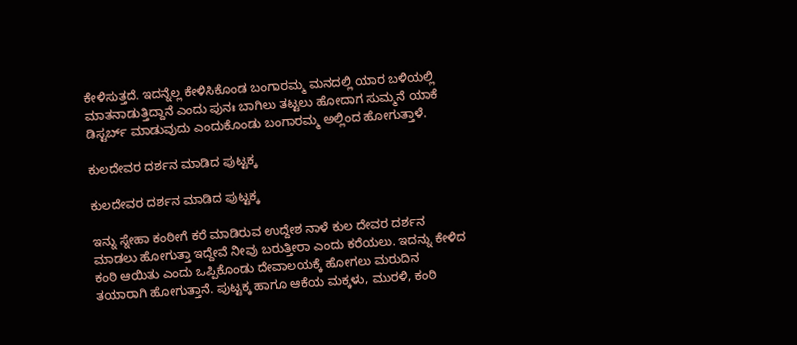ಕೇಳಿಸುತ್ತದೆ. ಇದನ್ನೆಲ್ಲ ಕೇಳಿಸಿಕೊಂಡ ಬಂಗಾರಮ್ಮ ಮನದಲ್ಲಿ ಯಾರ ಬಳಿಯಲ್ಲಿ ಮಾತನಾಡುತ್ತಿದ್ದಾನೆ ಎಂದು ಪುನಃ ಬಾಗಿಲು ತಟ್ಟಲು ಹೋದಾಗ ಸುಮ್ಮನೆ ಯಾಕೆ ಡಿಸ್ಟರ್ಬ್ ಮಾಡುವುದು ಎಂದುಕೊಂಡು ಬಂಗಾರಮ್ಮ ಅಲ್ಲಿಂದ ಹೋಗುತ್ತಾಳೆ.

ಕುಲದೇವರ ದರ್ಶನ ಮಾಡಿದ ಪುಟ್ಟಕ್ಕ

ಕುಲದೇವರ ದರ್ಶನ ಮಾಡಿದ ಪುಟ್ಟಕ್ಕ

ಇನ್ನು ಸ್ನೇಹಾ ಕಂಠೀಗೆ ಕರೆ ಮಾಡಿರುವ ಉದ್ದೇಶ ನಾಳೆ ಕುಲ ದೇವರ ದರ್ಶನ ಮಾಡಲು ಹೋಗುತ್ತಾ ಇದ್ದೇವೆ ನೀವು ಬರುತ್ತೀರಾ ಎಂದು ಕರೆಯಲು. ಇದನ್ನು ಕೇಳಿದ ಕಂಠಿ ಆಯಿತು ಎಂದು ಒಪ್ಪಿಕೊಂಡು ದೇವಾಲಯಕ್ಕೆ ಹೋಗಲು ಮರುದಿನ ತಯಾರಾಗಿ ಹೋಗುತ್ತಾನೆ. ಪುಟ್ಟಕ್ಕ ಹಾಗೂ ಆಕೆಯ ಮಕ್ಕಳು, ಮುರಳಿ, ಕಂಠಿ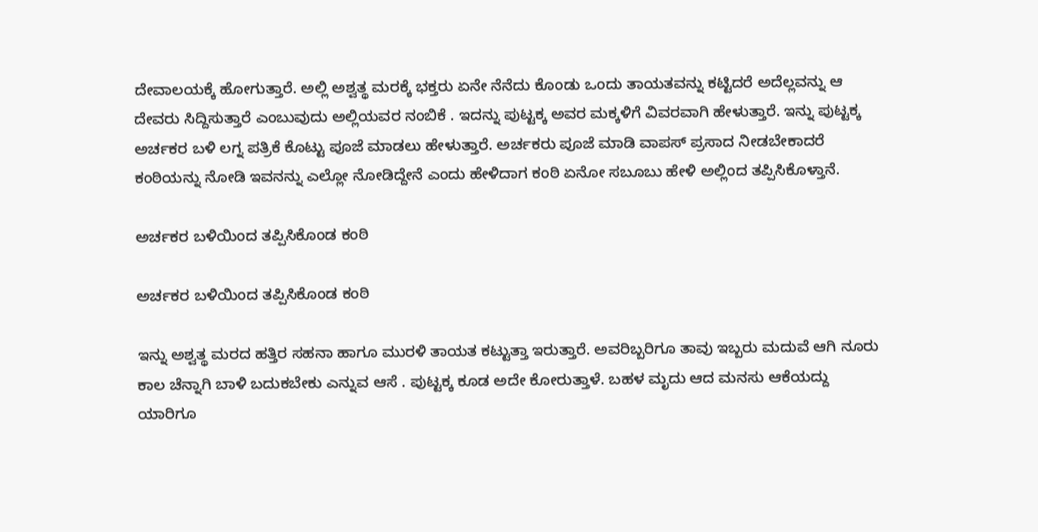ದೇವಾಲಯಕ್ಕೆ ಹೋಗುತ್ತಾರೆ. ಅಲ್ಲಿ ಅಶ್ವತ್ಥ ಮರಕ್ಕೆ ಭಕ್ತರು ಏನೇ ನೆನೆದು ಕೊಂಡು ಒಂದು ತಾಯತವನ್ನು ಕಟ್ಟಿದರೆ ಅದೆಲ್ಲವನ್ನು ಆ ದೇವರು ಸಿದ್ದಿಸುತ್ತಾರೆ ಎಂಬುವುದು ಅಲ್ಲಿಯವರ ನಂಬಿಕೆ . ಇದನ್ನು ಪುಟ್ಟಕ್ಕ ಅವರ ಮಕ್ಕಳಿಗೆ ವಿವರವಾಗಿ ಹೇಳುತ್ತಾರೆ. ಇನ್ನು ಪುಟ್ಟಕ್ಕ ಅರ್ಚಕರ ಬಳಿ ಲಗ್ನ ಪತ್ರಿಕೆ ಕೊಟ್ಟು ಪೂಜೆ ಮಾಡಲು ಹೇಳುತ್ತಾರೆ. ಅರ್ಚಕರು ಪೂಜೆ ಮಾಡಿ ವಾಪಸ್ ಪ್ರಸಾದ ನೀಡಬೇಕಾದರೆ ಕಂಠಿಯನ್ನು ನೋಡಿ ಇವನನ್ನು ಎಲ್ಲೋ ನೋಡಿದ್ದೇನೆ ಎಂದು ಹೇಳಿದಾಗ ಕಂಠಿ ಏನೋ ಸಬೂಬು ಹೇಳಿ ಅಲ್ಲಿಂದ ತಪ್ಪಿಸಿಕೊಳ್ತಾನೆ.

ಅರ್ಚಕರ ಬಳಿಯಿಂದ ತಪ್ಪಿಸಿಕೊಂಡ ಕಂಠಿ

ಅರ್ಚಕರ ಬಳಿಯಿಂದ ತಪ್ಪಿಸಿಕೊಂಡ ಕಂಠಿ

ಇನ್ನು ಅಶ್ವತ್ಥ ಮರದ ಹತ್ತಿರ ಸಹನಾ ಹಾಗೂ ಮುರಳಿ ತಾಯತ ಕಟ್ಟುತ್ತಾ ಇರುತ್ತಾರೆ. ಅವರಿಬ್ಬರಿಗೂ ತಾವು ಇಬ್ಬರು ಮದುವೆ ಆಗಿ ನೂರು ಕಾಲ ಚೆನ್ನಾಗಿ ಬಾಳಿ ಬದುಕಬೇಕು ಎನ್ನುವ ಆಸೆ . ಪುಟ್ಟಕ್ಕ ಕೂಡ ಅದೇ ಕೋರುತ್ತಾಳೆ. ಬಹಳ ಮೃದು ಆದ ಮನಸು ಆಕೆಯದ್ದು ಯಾರಿಗೂ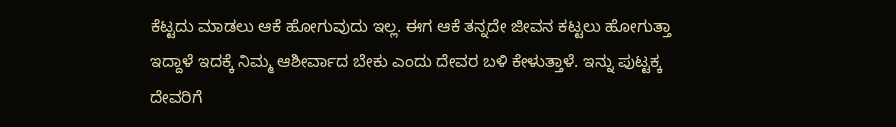ಕೆಟ್ಟದು ಮಾಡಲು ಆಕೆ ಹೋಗುವುದು ಇಲ್ಲ. ಈಗ ಆಕೆ ತನ್ನದೇ ಜೀವನ ಕಟ್ಟಲು ಹೋಗುತ್ತಾ ಇದ್ದಾಳೆ ಇದಕ್ಕೆ ನಿಮ್ಮ ಆಶೀರ್ವಾದ ಬೇಕು ಎಂದು ದೇವರ ಬಳಿ ಕೇಳುತ್ತಾಳೆ. ಇನ್ನು ಪುಟ್ಟಕ್ಕ ದೇವರಿಗೆ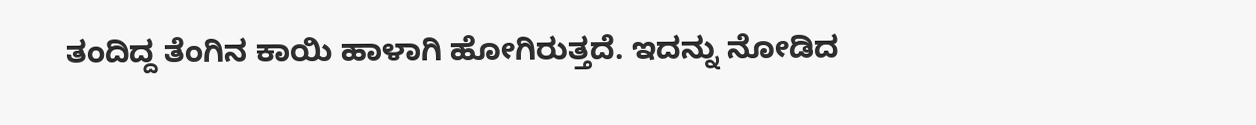ತಂದಿದ್ದ ತೆಂಗಿನ ಕಾಯಿ ಹಾಳಾಗಿ ಹೋಗಿರುತ್ತದೆ. ಇದನ್ನು ನೋಡಿದ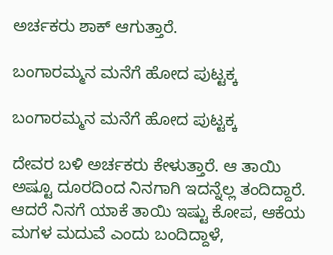ಅರ್ಚಕರು ಶಾಕ್ ಆಗುತ್ತಾರೆ.

ಬಂಗಾರಮ್ಮನ ಮನೆಗೆ ಹೋದ ಪುಟ್ಟಕ್ಕ

ಬಂಗಾರಮ್ಮನ ಮನೆಗೆ ಹೋದ ಪುಟ್ಟಕ್ಕ

ದೇವರ ಬಳಿ ಅರ್ಚಕರು ಕೇಳುತ್ತಾರೆ. ಆ ತಾಯಿ ಅಷ್ಟೂ ದೂರದಿಂದ ನಿನಗಾಗಿ ಇದನ್ನೆಲ್ಲ ತಂದಿದ್ದಾರೆ. ಆದರೆ ನಿನಗೆ ಯಾಕೆ ತಾಯಿ ಇಷ್ಟು ಕೋಪ, ಆಕೆಯ ಮಗಳ ಮದುವೆ ಎಂದು ಬಂದಿದ್ದಾಳೆ,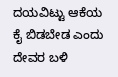ದಯವಿಟ್ಟು ಆಕೆಯ ಕೈ ಬಿಡಬೇಡ ಎಂದು ದೇವರ ಬಳಿ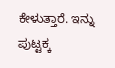ಕೇಳುತ್ತಾರೆ. ಇನ್ನು ಪುಟ್ಟಕ್ಕ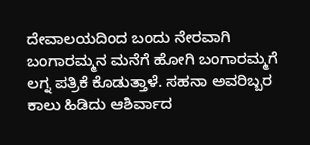ದೇವಾಲಯದಿಂದ ಬಂದು ನೇರವಾಗಿ ಬಂಗಾರಮ್ಮನ ಮನೆಗೆ ಹೋಗಿ ಬಂಗಾರಮ್ಮಗೆ ಲಗ್ನ ಪತ್ರಿಕೆ ಕೊಡುತ್ತಾಳೆ. ಸಹನಾ ಅವರಿಬ್ಬರ ಕಾಲು ಹಿಡಿದು ಆಶಿರ್ವಾದ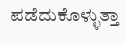ಪಡೆದುಕೊಳ್ಳುತ್ತಾ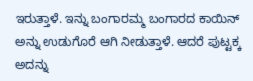ಇರುತ್ತಾಳೆ. ಇನ್ನು ಬಂಗಾರಮ್ಮ ಬಂಗಾರದ ಕಾಯಿನ್ ಅನ್ನು ಉಡುಗೊರೆ ಆಗಿ ನೀಡುತ್ತಾಳೆ. ಆದರೆ ಪುಟ್ಟಕ್ಕ ಅದನ್ನು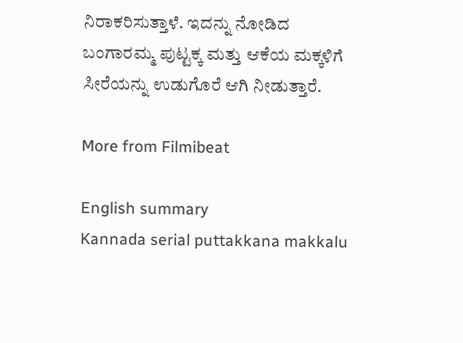ನಿರಾಕರಿಸುತ್ತಾಳೆ. ಇದನ್ನು ನೋಡಿದ ಬಂಗಾರಮ್ಮ ಪುಟ್ಟಕ್ಕ ಮತ್ತು ಆಕೆಯ ಮಕ್ಕಳಿಗೆ ಸೀರೆಯನ್ನು ಉಡುಗೊರೆ ಆಗಿ ನೀಡುತ್ತಾರೆ.

More from Filmibeat

English summary
Kannada serial puttakkana makkalu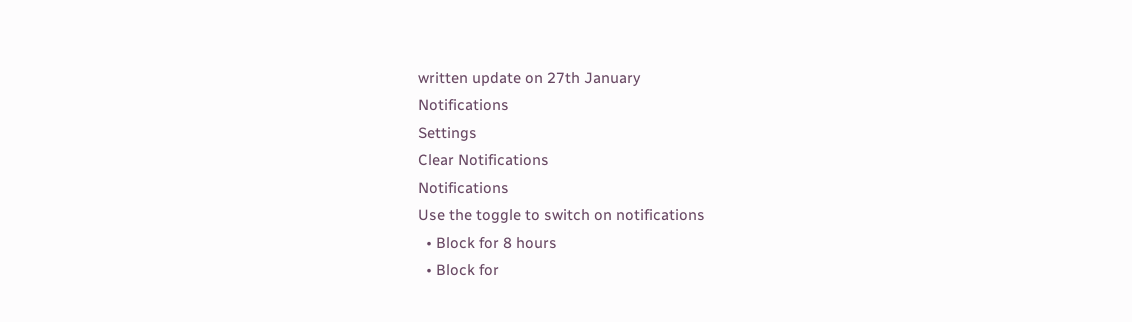written update on 27th January
Notifications
Settings
Clear Notifications
Notifications
Use the toggle to switch on notifications
  • Block for 8 hours
  • Block for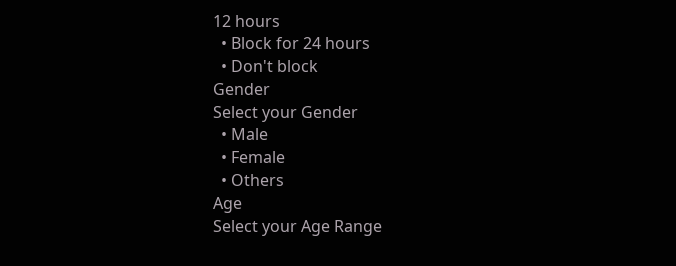12 hours
  • Block for 24 hours
  • Don't block
Gender
Select your Gender
  • Male
  • Female
  • Others
Age
Select your Age Range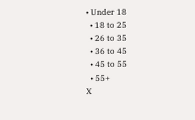• Under 18
  • 18 to 25
  • 26 to 35
  • 36 to 45
  • 45 to 55
  • 55+
X